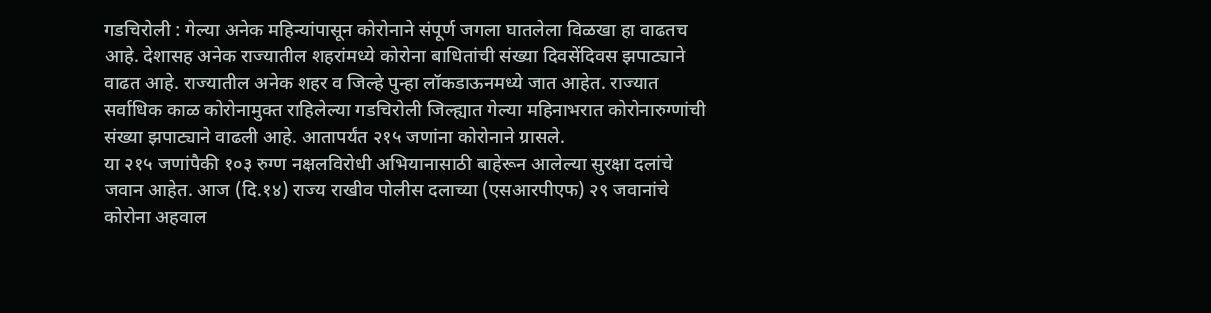गडचिरोली : गेल्या अनेक महिन्यांपासून कोरोनाने संपूर्ण जगला घातलेला विळखा हा वाढतच आहे. देशासह अनेक राज्यातील शहरांमध्ये कोरोना बाधितांची संख्या दिवसेंदिवस झपाट्याने वाढत आहे. राज्यातील अनेक शहर व जिल्हे पुन्हा लॉकडाऊनमध्ये जात आहेत. राज्यात सर्वाधिक काळ कोरोनामुक्त राहिलेल्या गडचिरोली जिल्ह्यात गेल्या महिनाभरात कोरोनारुग्णांची संख्या झपाट्याने वाढली आहे. आतापर्यंत २१५ जणांना कोरोनाने ग्रासले.
या २१५ जणांपैकी १०३ रुग्ण नक्षलविरोधी अभियानासाठी बाहेरून आलेल्या सुरक्षा दलांचे जवान आहेत. आज (दि.१४) राज्य राखीव पोलीस दलाच्या (एसआरपीएफ) २९ जवानांचे कोरोना अहवाल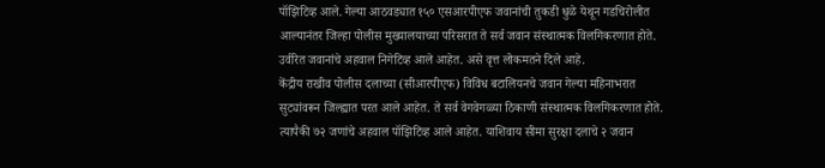पॉझिटिव्ह आले. गेल्या आठवड्यात १५० एसआरपीएफ जवानांची तुकडी धुळे येथून गडचिरोलीत आल्यानंतर जिल्हा पोलीस मुख्यालयाच्या परिसरात ते सर्व जवान संस्थात्मक विलगिकरणात होते. उर्वरित जवानांचे अहवाल निगेटिव्ह आले आहेत. असे वृत्त लोकमतने दिले आहे.
केंद्रीय राखीव पोलीस दलाच्या (सीआरपीएफ) विविध बटालियनचे जवान गेल्या महिनाभरात सुट्यांवरून जिल्ह्यात परत आले आहेत. ते सर्व वेगवेगळ्या ठिकाणी संस्थात्मक विलगिकरणात होते. त्यापैकी ७२ जणांचे अहवाल पॉझिटिव्ह आले आहेत. याशिवाय सीमा सुरक्षा दलाचे २ जवान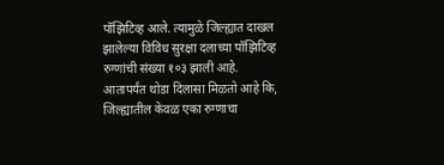पॉझिटिव्ह आले. त्यामुळे जिल्ह्यात दाखल झालेल्या विविध सुरक्षा दलाच्या पॉझिटिव्ह रुग्णांची संख्या १०३ झाली आहे.
आतापर्यंत थोडा दिलासा मिळतो आहे कि, जिल्ह्यातील केवळ एका रुग्णाचा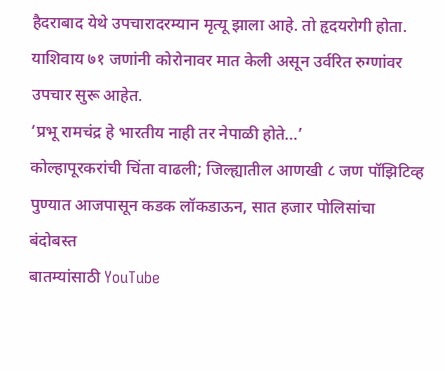हैदराबाद येथे उपचारादरम्यान मृत्यू झाला आहे. तो हृदयरोगी होता. याशिवाय ७१ जणांनी कोरोनावर मात केली असून उर्वरित रुग्णांवर उपचार सुरू आहेत.
‘प्रभू रामचंद्र हे भारतीय नाही तर नेपाळी होते…’
कोल्हापूरकरांची चिंता वाढली; जिल्ह्यातील आणखी ८ जण पॉझिटिव्ह
पुण्यात आजपासून कडक लॉकडाऊन, सात हजार पोलिसांचा बंदोबस्त
बातम्यांसाठी YouTube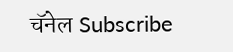चॅनेल Subscribe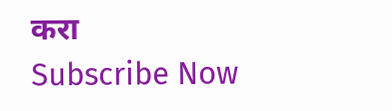करा
Subscribe Now